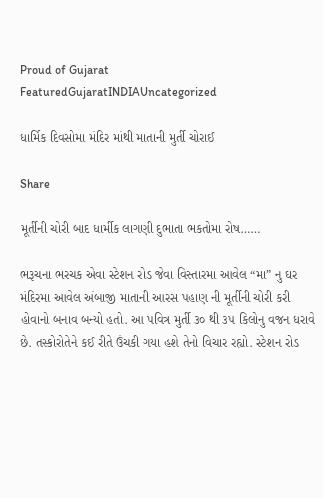Proud of Gujarat
FeaturedGujaratINDIAUncategorized

ધાર્મિક દિવસોમા મંદિર માંથી માતાની મુર્તી ચોરાઈ

Share

મૂર્તીની ચોરી બાદ ધાર્મીક લાગણી દુભાતા ભકતોમા રોષ……

ભરૂચના ભરચક એવા સ્ટેશન રોડ જેવા વિસ્તારમા આવેલ “મા” નુ ઘર મંદિરમા આવેલ અંબાજી માતાની આરસ પહાણ ની મૂર્તીની ચોરી કરી હોવાનો બનાવ બન્યો હતો. આ પવિત્ર મુર્તી ૩૦ થી ૩૫ કિલોનુ વજન ધરાવે છે. તસ્કોરોતેને કઈ રીતે ઉંચકી ગયા હશે તેનો વિચાર રહ્યો. સ્ટેશન રોડ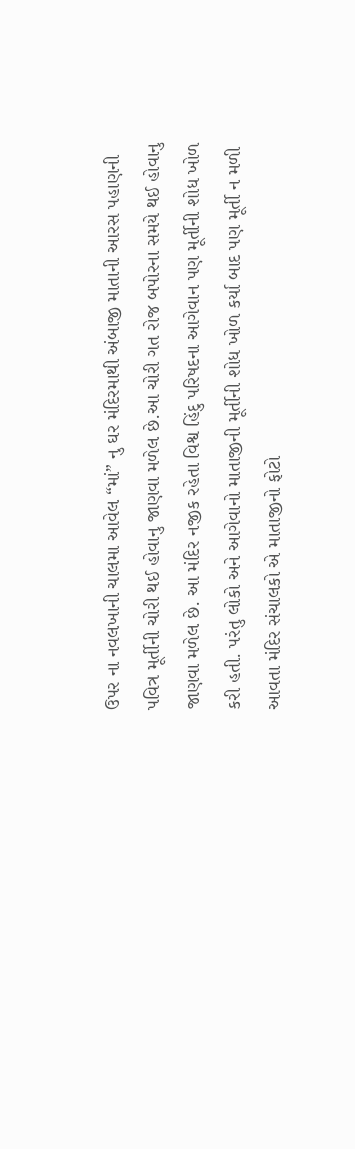ઉપર ના નવલખાની ચાલમા આવેલ “માં” નુ ઘર મંદિરમાથી અંબાજી માતાની આરસ પહાણની પવિત્ર મૂર્તીની ચોરી થઈ હોવાનુ જાણવા મળેલ છે.આ ચોરી ગત રોજ બપોરના સમયે થઈ હોવાનુ જાણવા મળેલ છે. આ મંદિર નજીક રહેતા વિશ્વ હિંદુ પરિષદના આગેવાન પણ મૂર્તીની શોધ ખોળ કરી હતી. પરંતુ લોકો અને આગેવાનો માતાજીની મૂર્તીની શોધ ખોળ કર્યા બાદ પણ મૂર્તી ન મળી આવતા મંદિર સંચાલકો એ માતાજીનો ફોટો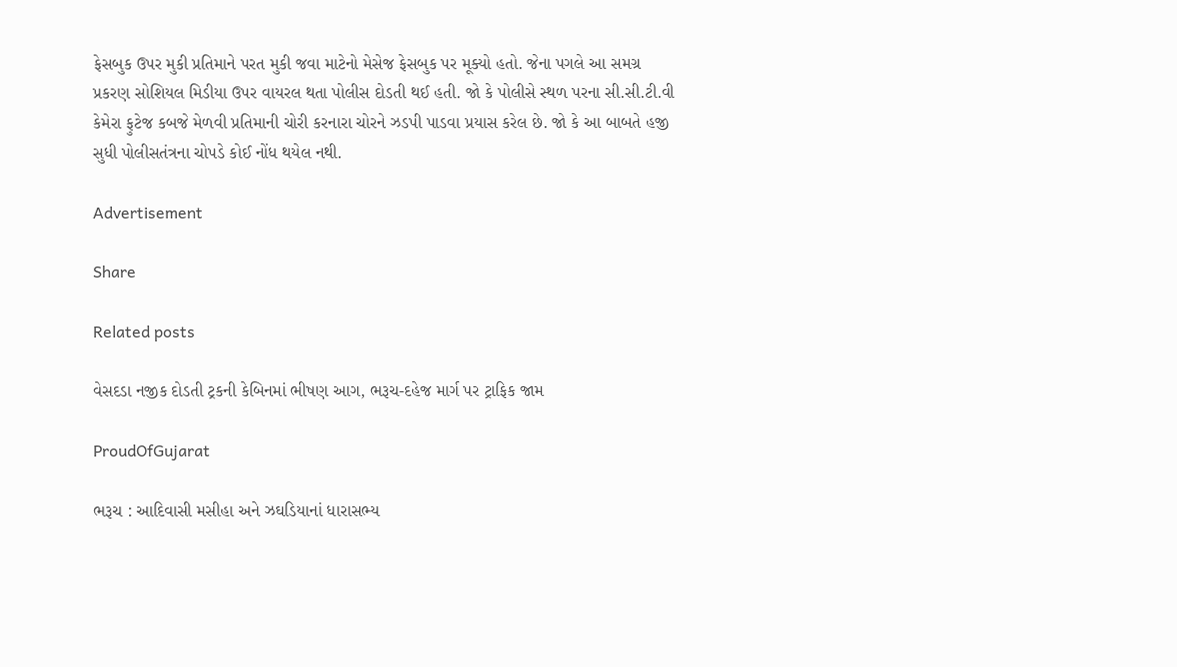ફેસબુક ઉપર મુકી પ્રતિમાને પરત મુકી જવા માટેનો મેસેજ ફેસબુક પર મૂક્યો હતો. જેના પગલે આ સમગ્ર પ્રકરણ સોશિયલ મિડીયા ઉપર વાયરલ થતા પોલીસ દોડતી થઈ હતી. જો કે પોલીસે સ્થળ પરના સી.સી.ટી.વી કેમેરા ફુટેજ કબજે મેળવી પ્રતિમાની ચોરી કરનારા ચોરને ઝડપી પાડવા પ્રયાસ કરેલ છે. જો કે આ બાબતે હજી સુધી પોલીસતંત્રના ચોપડે કોઈ નોંધ થયેલ નથી.

Advertisement

Share

Related posts

વેસદડા નજીક દોડતી ટ્રકની કેબિનમાં ભીષણ આગ, ભરૂચ-દહેજ માર્ગ પર ટ્રાફિક જામ

ProudOfGujarat

ભરૂચ : આદિવાસી મસીહા અને ઝઘડિયાનાં ધારાસભ્ય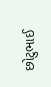છોટુભાઈ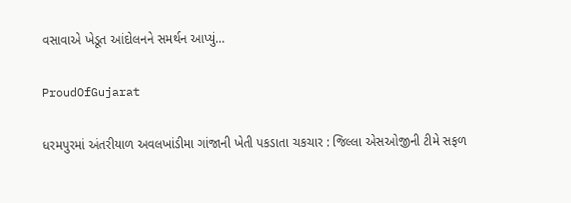વસાવાએ ખેડૂત આંદોલનને સમર્થન આપ્યું…

ProudOfGujarat

ધરમપુરમાં અંતરીયાળ અવલખાંડીમા ગાંજાની ખેતી પકડાતા ચકચાર : જિલ્લા એસઓજીની ટીમે સફળ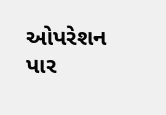ઓપરેશન પાર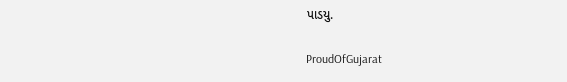પાડયુ.

ProudOfGujarat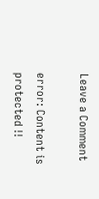Leave a Comment

error: Content is protected !!